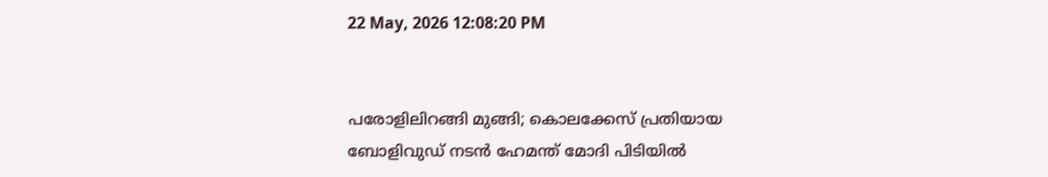22 May, 2026 12:08:20 PM


പരോളിലിറങ്ങി മുങ്ങി; കൊലക്കേസ് പ്രതിയായ ബോളിവുഡ് നടൻ ഹേമന്ത് മോദി പിടിയിൽ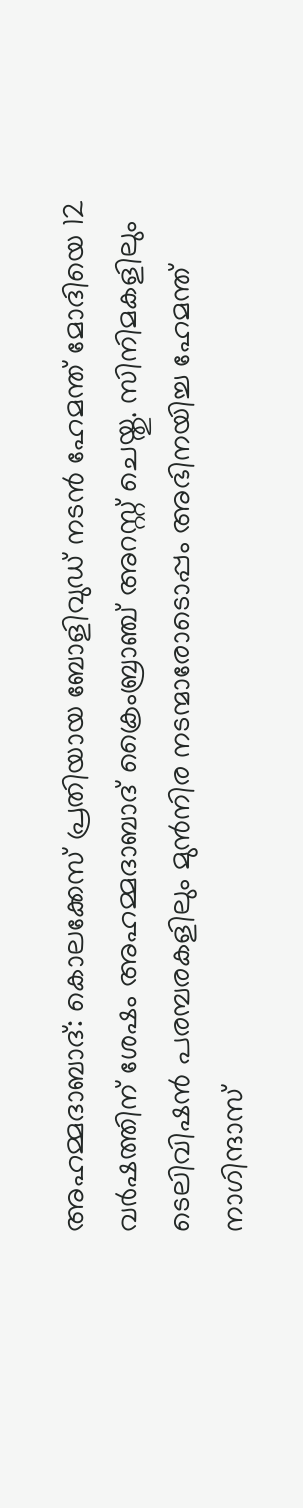അഹമ്മദാബാദ്: കൊലക്കേസ് പ്രതിയായ ബോളിവുഡ് നടൻ ഹേമന്ത് മോദിയെ 12 വര്‍ഷത്തിന് ശേഷം അഹമ്മദാബാദ് ക്രൈംബ്രാഞ്ച് അറസ്റ്റ് ചെയ്തു. സിനിമകളിലും ടെലിവിഷൻ പരമ്പരകളിലും മുൻനിര നടന്മാരോടൊപ്പം അഭിനയിച്ച ഹേമന്ത് നാഗിന്ദാസ്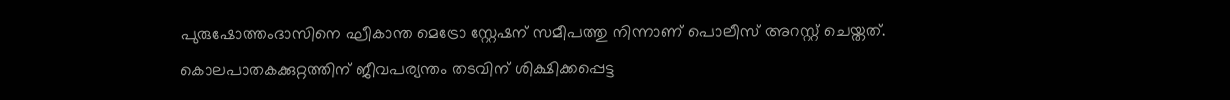പുരുഷോത്തംദാസിനെ ഘീകാന്ത മെട്രോ സ്റ്റേഷന് സമീപത്തു നിന്നാണ് പൊലീസ് അറസ്റ്റ് ചെയ്തത്. കൊലപാതകക്കുറ്റത്തിന് ജീവപര്യന്തം തടവിന് ശിക്ഷിക്കപ്പെട്ട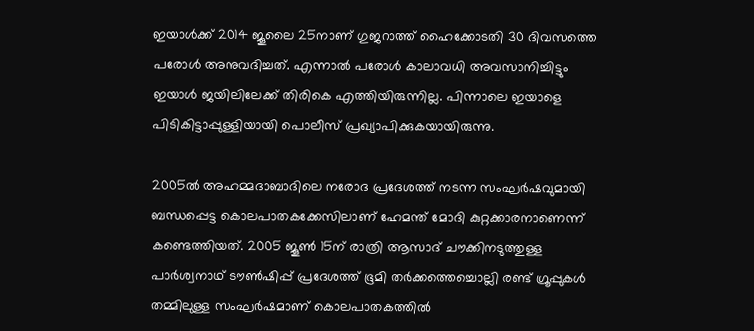ഇയാൾക്ക് 2014 ജൂലൈ 25നാണ് ഗുജറാത്ത് ഹൈക്കോടതി 30 ദിവസത്തെ പരോൾ അനുവദിച്ചത്. എന്നാൽ പരോൾ കാലാവധി അവസാനിച്ചിട്ടും ഇയാൾ ജയിലിലേക്ക് തിരികെ എത്തിയിരുന്നില്ല. പിന്നാലെ ഇയാളെ പിടികിട്ടാപ്പുള്ളിയായി പൊലീസ് പ്രഖ്യാപിക്കുകയായിരുന്നു.

2005ൽ അഹമ്മദാബാദിലെ നരോദ പ്രദേശത്ത് നടന്ന സംഘർഷവുമായി ബന്ധപ്പെട്ട കൊലപാതകക്കേസിലാണ് ഹേമന്ത് മോദി കുറ്റക്കാരനാണെന്ന് കണ്ടെത്തിയത്. 2005 ജൂൺ 15ന് രാത്രി ആസാദ് ചൗക്കിനടുത്തുള്ള പാർശ്വനാഥ് ടൗൺഷിപ്പ് പ്രദേശത്ത് ഭൂമി തർക്കത്തെച്ചൊല്ലി രണ്ട് ഗ്രൂപ്പുകൾ തമ്മിലുള്ള സംഘര്‍ഷമാണ് കൊലപാതകത്തിൽ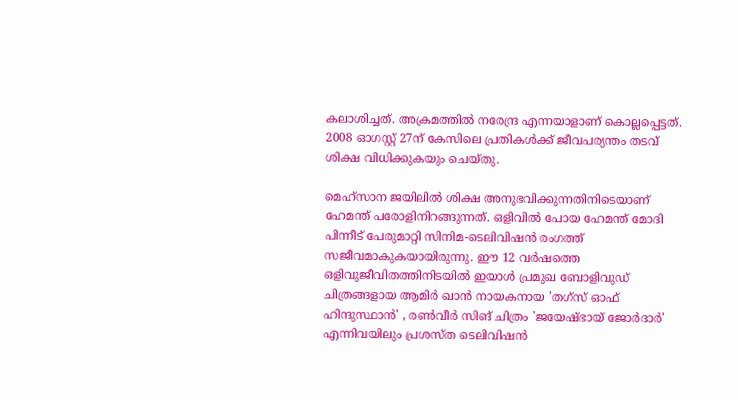കലാശിച്ചത്. അക്രമത്തിൽ നരേന്ദ്ര എന്നയാളാണ് കൊല്ലപ്പെട്ടത്. 2008 ഓഗസ്റ്റ് 27ന് കേസിലെ പ്രതികൾക്ക് ജീവപര്യന്തം തടവ് ശിക്ഷ വിധിക്കുകയും ചെയ്തു.

മെഹ്‌സാന ജയിലിൽ ശിക്ഷ അനുഭവിക്കുന്നതിനിടെയാണ് ഹേമന്ത് പരോളിനിറങ്ങുന്നത്. ഒളിവിൽ പോയ ഹേമന്ത് മോദി പിന്നീട് പേരുമാറ്റി സിനിമ-ടെലിവിഷൻ രംഗത്ത് സജീവമാകുകയായിരുന്നു. ഈ 12 വർഷത്തെ ഒളിവുജീവിതത്തിനിടയിൽ ഇയാൾ പ്രമുഖ ബോളിവുഡ് ചിത്രങ്ങളായ ആമിര്‍ ഖാൻ നായകനായ 'തഗ്സ് ഓഫ് ഹിന്ദുസ്ഥാൻ' , രൺവീർ സിങ് ചിത്രം 'ജയേഷ്ഭായ് ജോർദാർ' എന്നിവയിലും പ്രശസ്ത ടെലിവിഷൻ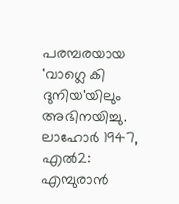പരമ്പരയായ 'വാഗ്ലെ കി ദുനിയ'യിലും അഭിനയിച്ചു. ലാഹോർ 1947, എൽ2: എമ്പുരാൻ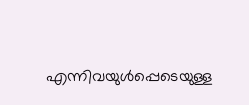എന്നിവയുൾപ്പെടെയുള്ള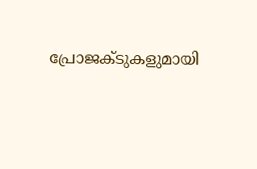പ്രോജക്ടുകളുമായി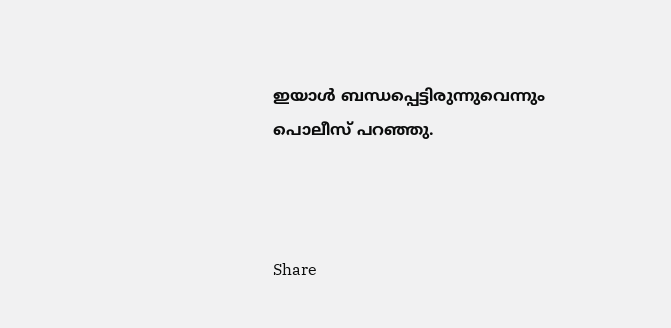ഇയാൾ ബന്ധപ്പെട്ടിരുന്നുവെന്നും പൊലീസ് പറഞ്ഞു.



Share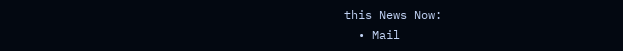this News Now:
  • Mail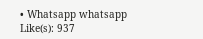• Whatsapp whatsapp
Like(s): 937